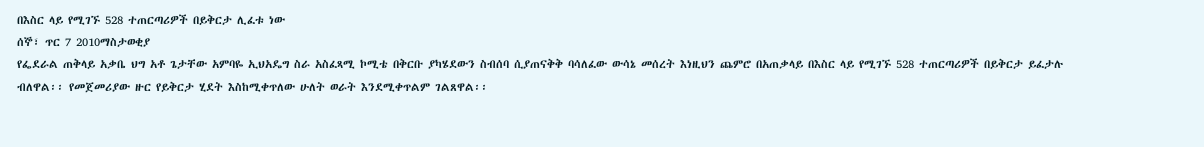በእስር ላይ የሚገኙ 528 ተጠርጣሪዎች በይቅርታ ሊፈቱ ነው
ሰኞ፣ ጥር 7 2010ማስታወቂያ
የፌደራል ጠቅላይ አቃቤ ህግ አቶ ጌታቸው አምባዬ ኢህአዴግ ስራ አስፈጻሚ ኮሚቴ በቅርቡ ያካሄደውን ስብሰባ ሲያጠናቅቅ ባሳለፈው ውሳኔ መሰረት እነዚህን ጨምሮ በአጠቃላይ በእስር ላይ የሚገኙ 528 ተጠርጣሪዎች በይቅርታ ይፈታሉ ብለዋል፡፡ የመጀመሪያው ዙር የይቅርታ ሂደት እስከሚቀጥለው ሁለት ወራት እንደሚቀጥልም ገልጸዋል፡፡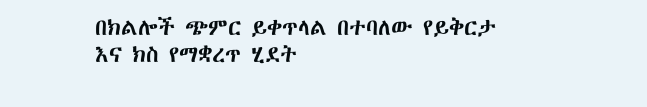በክልሎች ጭምር ይቀጥላል በተባለው የይቅርታ እና ክስ የማቋረጥ ሂደት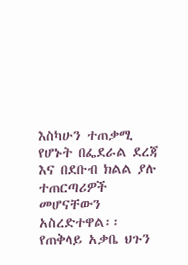እስካሁን ተጠቃሚ የሆኑት በፌደራል ደረጃ እና በደቡብ ክልል ያሉ ተጠርጣሪዎች መሆናቸውን አስረድተዋል፡፡ የጠቅላይ አቃቤ ህጉን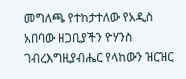መግለጫ የተከታተለው የአዲስ አበባው ዘጋቢያችን ዮሃንስ ገብረእግዚያብሔር የላከውን ዝርዝር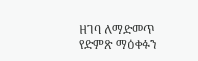ዘገባ ለማድመጥ የድምጽ ማዕቀፉን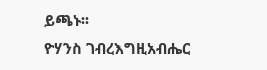ይጫኑ፡፡
ዮሃንስ ገብረእግዚአብሔር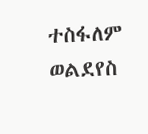ተስፋለም ወልደየስ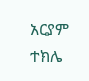አርያም ተክሌ